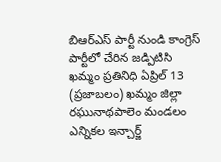బిఆర్ఎస్ పార్టీ నుండి కాంగ్రెస్ పార్టీలో చేరిన జడ్పిటిసి
ఖమ్మం ప్రతినిధి ఏప్రిల్ 13 (ప్రజాబలం) ఖమ్మం జిల్లా రఘునాథపాలెం మండలం ఎన్నికల ఇన్చార్జ్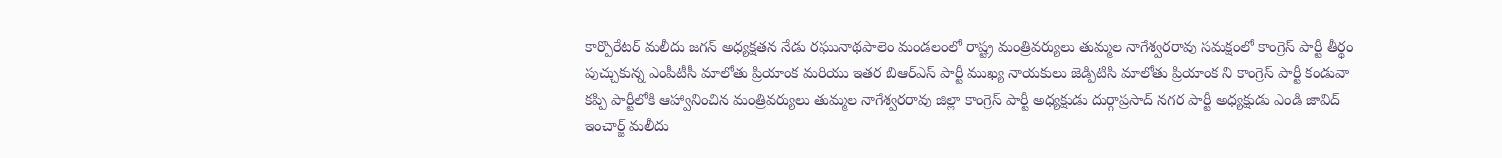కార్పొరేటర్ మలీదు జగన్ అధ్యక్షతన నేడు రఘునాథపాలెం మండలంలో రాష్ట్ర మంత్రివర్యులు తుమ్మల నాగేశ్వరరావు సమక్షంలో కాంగ్రెస్ పార్టీ తీర్థం పుచ్చుకున్న ఎంపీటీసీ మాలోతు ప్రియాంక మరియు ఇతర బిఆర్ఎస్ పార్టీ ముఖ్య నాయకులు జెడ్పిటిసి మాలోతు ప్రియాంక ని కాంగ్రెస్ పార్టీ కండువా కప్పి పార్టీలోకి ఆహ్వానించిన మంత్రివర్యులు తుమ్మల నాగేశ్వరరావు జిల్లా కాంగ్రెస్ పార్టీ అధ్యక్షుడు దుర్గాప్రసాద్ నగర పార్టీ అధ్యక్షుడు ఎండి జావిద్ ఇంచార్జ్ మలీదు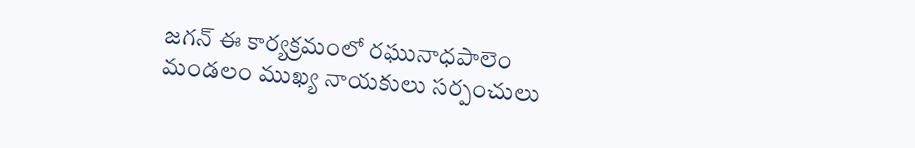జగన్ ఈ కార్యక్రమంలో రఘునాధపాలెం మండలం ముఖ్య నాయకులు సర్పంచులు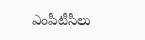ఎంపీటీసీలు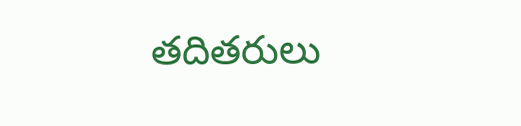తదితరులు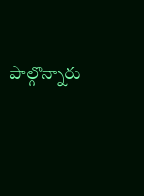పాల్గొన్నారు